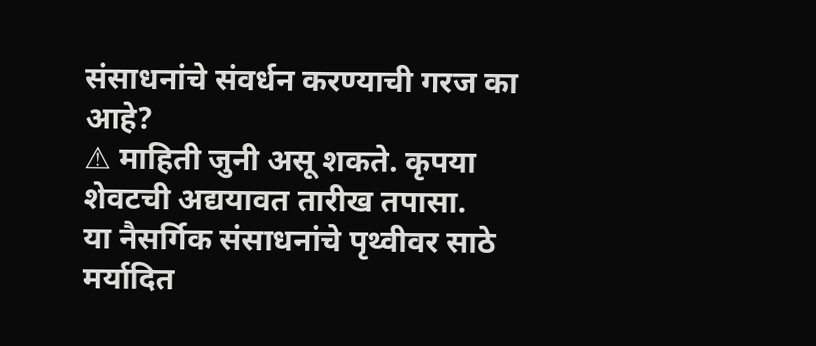संसाधनांचे संवर्धन करण्याची गरज का आहे?
⚠ माहिती जुनी असू शकते. कृपया शेवटची अद्ययावत तारीख तपासा.
या नैसर्गिक संसाधनांचे पृथ्वीवर साठे मर्यादित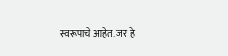स्वरूपाचे आहेत. जर हे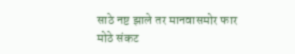साठे नष्ट झाले तर मानवासमोर फार मोठे संकट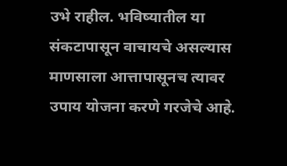उभे राहील. भविष्यातील या संकटापासून वाचायचे असल्यास माणसाला आत्तापासूनच त्यावर उपाय योजना करणे गरजेचे आहे.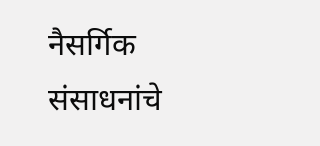नैसर्गिक संसाधनांचे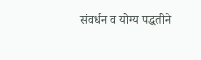संवर्धन व योग्य पद्धतीने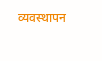व्यवस्थापन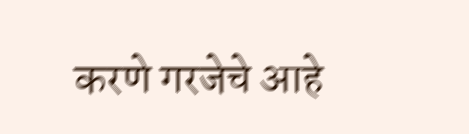करणे गरजेचे आहे